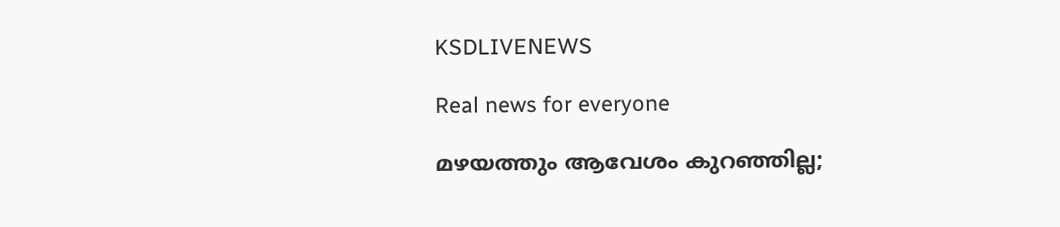KSDLIVENEWS

Real news for everyone

മഴയത്തും ആവേശം കുറഞ്ഞില്ല;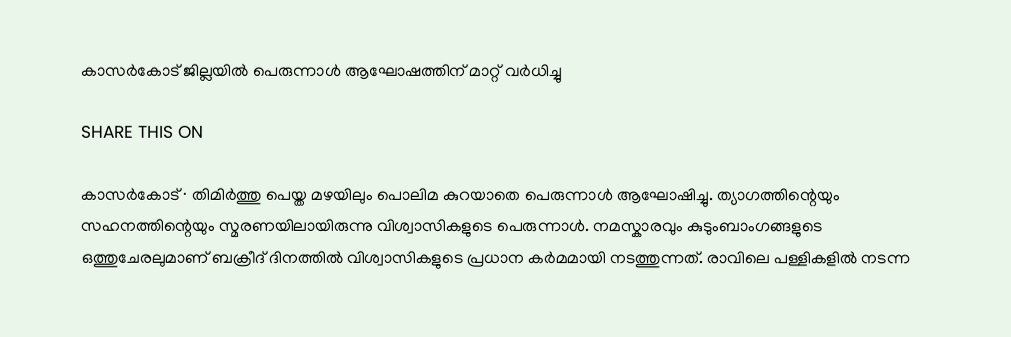കാസർകോട് ജില്ലയിൽ പെരുന്നാൾ ആഘോഷത്തിന് മാറ്റ് വർധിച്ചു

SHARE THIS ON

കാസർകോട് ∙ തിമിർത്തു പെയ്ത മഴയിലും പൊലിമ കുറയാതെ പെരുന്നാൾ ആഘോഷിച്ചു. ത്യാഗത്തിന്റെയും സഹനത്തിന്റെയും സ്മരണയിലായിരുന്നു വിശ്വാസികളുടെ പെരുന്നാൾ. നമസ്കാരവും കുടുംബാംഗങ്ങളുടെ ഒത്തുചേരലുമാണ് ബക്രീദ് ദിനത്തിൽ വിശ്വാസികളുടെ പ്രധാന കർമമായി നടത്തുന്നത്. രാവിലെ പള്ളികളിൽ നടന്ന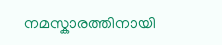നമസ്കാരത്തിനായി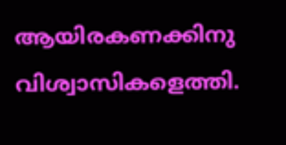ആയിരകണക്കിനു വിശ്വാസികളെത്തി.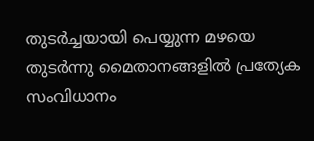തുടർച്ചയായി പെയ്യുന്ന മഴയെ തുടർന്നു മൈതാനങ്ങളിൽ പ്രത്യേക സംവിധാനം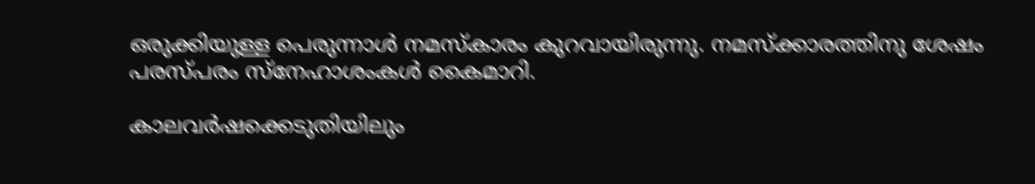ഒരുക്കിയുള്ള പെരുന്നാൾ നമസ്കാരം കുറവായിരുന്നു. നമസ്ക്കാരത്തിനു ശേഷം പരസ്പരം സ്നേഹാശംകൾ കൈമാറി.

കാലവർഷക്കെടുതിയിലും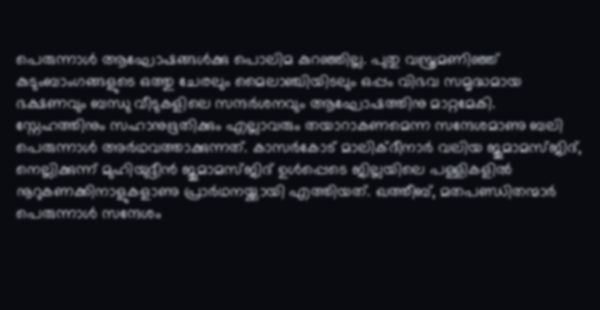പെരുന്നാൾ ആഘോഷങ്ങൾക്കു പൊലിമ കുറഞ്ഞില്ല. പുതു വസ്ത്രമണിഞ്ഞ് കുടുംബാംഗങ്ങളുടെ ഒത്തു ചേരലും മൈലാഞ്ചിയിടലും ഒപ്പം വിഭവ സമൃദ്ധമായ ഭക്ഷണവും ബന്ധു വീടുകളിലെ സന്ദർശനവും ആഘോഷത്തിനു മാറ്റമേകി. സ്നേഹത്തിനും സഹാനുഭൂതിക്കും എല്ലാവരും തയാറാകണമെന്ന സന്ദേശമാണു ബലി പെരുന്നാൾ അർഥവത്താക്കുന്നത്. കാസർകോട് മാലിക്ദീനാർ വലിയ ജുമാമസ്ജിദ്, നെല്ലിക്കുന്ന് മുഹിയുദ്ദീൻ ജുമാമസ്ജിദ് ഉൾപ്പെടെ ജില്ലയിലെ പള്ളികളിൽ നൂറുകണക്കിനാളുകളാണു പ്രാർഥനയ്ക്കായി എത്തിയത്. ഖത്തീബ്, മതപണ്ഡിതന്മാർ പെരുന്നാൾ സന്ദേശം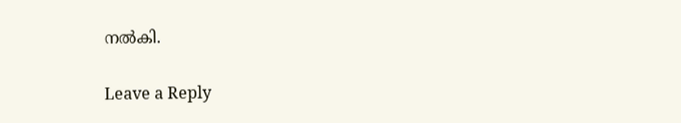നൽകി.

Leave a Reply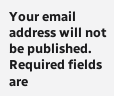Your email address will not be published. Required fields are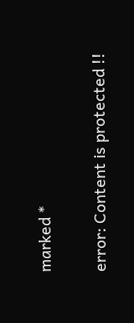marked *

error: Content is protected !!